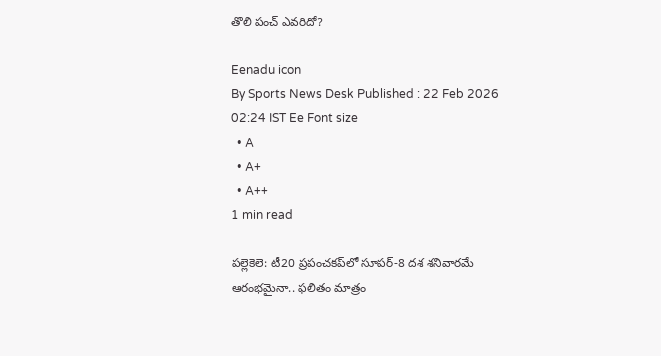తొలి పంచ్‌ ఎవరిదో?

Eenadu icon
By Sports News Desk Published : 22 Feb 2026 02:24 IST Ee Font size
  • A
  • A+
  • A++
1 min read

పల్లెకెలె: టీ20 ప్రపంచకప్‌లో సూపర్‌-8 దశ శనివారమే ఆరంభమైనా.. ఫలితం మాత్రం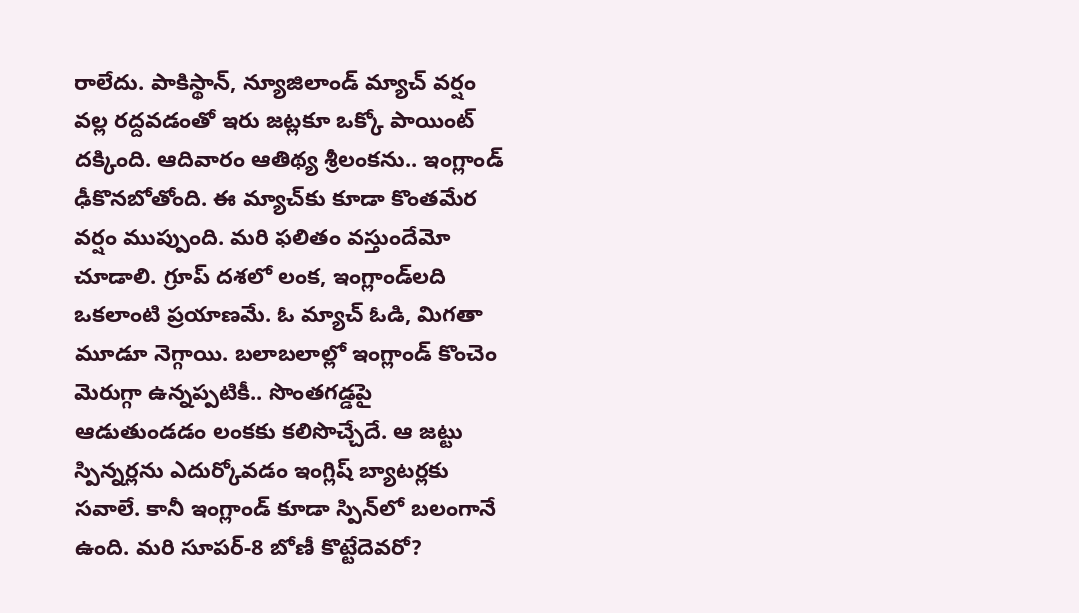రాలేదు. పాకిస్థాన్, న్యూజిలాండ్‌ మ్యాచ్‌ వర్షం వల్ల రద్దవడంతో ఇరు జట్లకూ ఒక్కో పాయింట్‌ దక్కింది. ఆదివారం ఆతిథ్య శ్రీలంకను.. ఇంగ్లాండ్‌ ఢీకొనబోతోంది. ఈ మ్యాచ్‌కు కూడా కొంతమేర వర్షం ముప్పుంది. మరి ఫలితం వస్తుందేమో చూడాలి. గ్రూప్‌ దశలో లంక, ఇంగ్లాండ్‌లది ఒకలాంటి ప్రయాణమే. ఓ మ్యాచ్‌ ఓడి, మిగతా మూడూ నెగ్గాయి. బలాబలాల్లో ఇంగ్లాండ్‌ కొంచెం మెరుగ్గా ఉన్నప్పటికీ.. సొంతగడ్డపై ఆడుతుండడం లంకకు కలిసొచ్చేదే. ఆ జట్టు స్పిన్నర్లను ఎదుర్కోవడం ఇంగ్లిష్‌ బ్యాటర్లకు సవాలే. కానీ ఇంగ్లాండ్‌ కూడా స్పిన్‌లో బలంగానే ఉంది. మరి సూపర్‌-8 బోణీ కొట్టేదెవరో?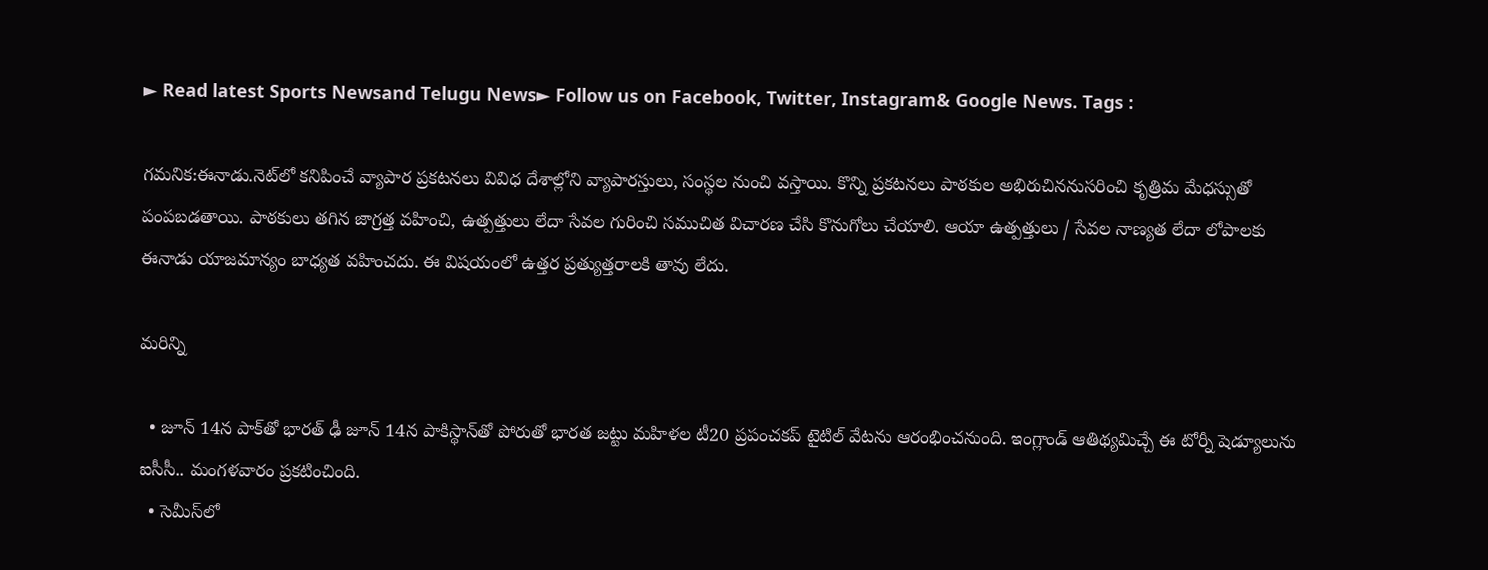► Read latest Sports Newsand Telugu News► Follow us on Facebook, Twitter, Instagram& Google News. Tags :

గమనిక:ఈనాడు.నెట్‌లో కనిపించే వ్యాపార ప్రకటనలు వివిధ దేశాల్లోని వ్యాపారస్తులు, సంస్థల నుంచి వస్తాయి. కొన్ని ప్రకటనలు పాఠకుల అభిరుచిననుసరించి కృత్రిమ మేధస్సుతో పంపబడతాయి. పాఠకులు తగిన జాగ్రత్త వహించి, ఉత్పత్తులు లేదా సేవల గురించి సముచిత విచారణ చేసి కొనుగోలు చేయాలి. ఆయా ఉత్పత్తులు / సేవల నాణ్యత లేదా లోపాలకు ఈనాడు యాజమాన్యం బాధ్యత వహించదు. ఈ విషయంలో ఉత్తర ప్రత్యుత్తరాలకి తావు లేదు.

మరిన్ని

  • జూన్‌ 14న పాక్‌తో భారత్‌ ఢీ జూన్‌ 14న పాకిస్థాన్‌తో పోరుతో భారత జట్టు మహిళల టీ20 ప్రపంచకప్‌ టైటిల్‌ వేటను ఆరంభించనుంది. ఇంగ్లాండ్‌ ఆతిథ్యమిచ్చే ఈ టోర్నీ షెడ్యూలును ఐసీసీ.. మంగళవారం ప్రకటించింది.
  • సెమీస్‌లో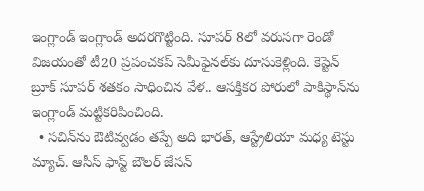ఇంగ్లాండ్‌ ఇంగ్లాండ్‌ అదరగొట్టింది. సూపర్‌ 8లో వరుసగా రెండో విజయంతో టీ20 ప్రపంచకప్‌ సెమీఫైనల్‌కు దూసుకెళ్లింది. కెప్టెన్‌ బ్రూక్‌ సూపర్‌ శతకం సాధించిన వేళ.. ఆసక్తికర పోరులో పాకిస్థాన్‌ను ఇంగ్లాండ్‌ మట్టికరిపించింది.
  • సచిన్‌ను ఔటివ్వడం తప్పే అది భారత్, ఆస్ట్రేలియా మధ్య టెస్టు మ్యాచ్‌. ఆసీస్‌ ఫాస్ట్‌ బౌలర్‌ జేసన్‌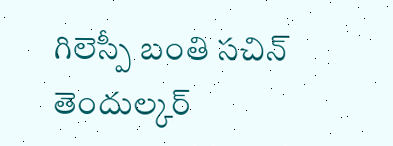గిలెస్పీ బంతి సచిన్‌ తెందుల్కర్‌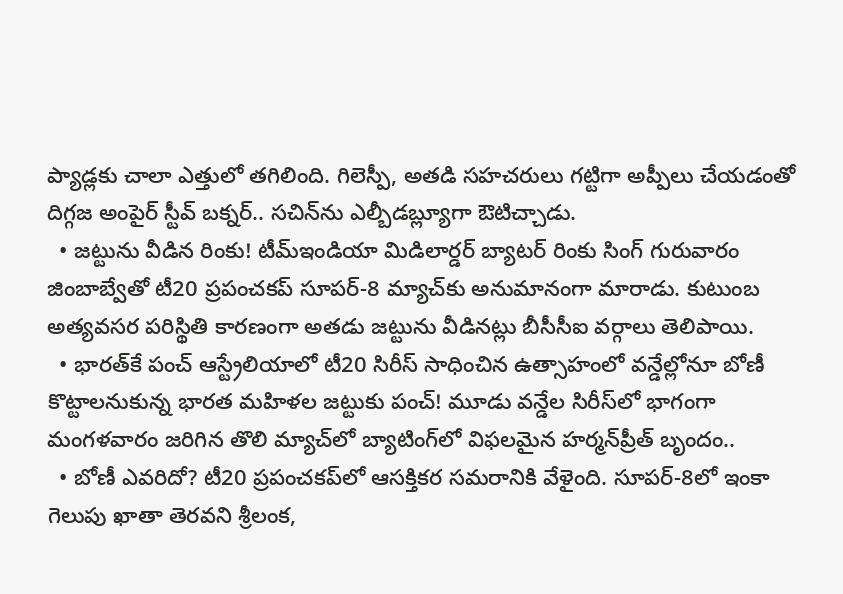ప్యాడ్లకు చాలా ఎత్తులో తగిలింది. గిలెస్పీ, అతడి సహచరులు గట్టిగా అప్పీలు చేయడంతో దిగ్గజ అంపైర్‌ స్టీవ్‌ బక్నర్‌.. సచిన్‌ను ఎల్బీడబ్ల్యూగా ఔటిచ్చాడు.
  • జట్టును వీడిన రింకు! టీమ్‌ఇండియా మిడిలార్డర్‌ బ్యాటర్‌ రింకు సింగ్‌ గురువారం జింబాబ్వేతో టీ20 ప్రపంచకప్‌ సూపర్‌-8 మ్యాచ్‌కు అనుమానంగా మారాడు. కుటుంబ అత్యవసర పరిస్థితి కారణంగా అతడు జట్టును వీడినట్లు బీసీసీఐ వర్గాలు తెలిపాయి.
  • భారత్‌కే పంచ్‌ ఆస్ట్రేలియాలో టీ20 సిరీస్‌ సాధించిన ఉత్సాహంలో వన్డేల్లోనూ బోణీ కొట్టాలనుకున్న భారత మహిళల జట్టుకు పంచ్‌! మూడు వన్డేల సిరీస్‌లో భాగంగా మంగళవారం జరిగిన తొలి మ్యాచ్‌లో బ్యాటింగ్‌లో విఫలమైన హర్మన్‌ప్రీత్‌ బృందం..
  • బోణీ ఎవరిదో? టీ20 ప్రపంచకప్‌లో ఆసక్తికర సమరానికి వేళైంది. సూపర్‌-8లో ఇంకా గెలుపు ఖాతా తెరవని శ్రీలంక,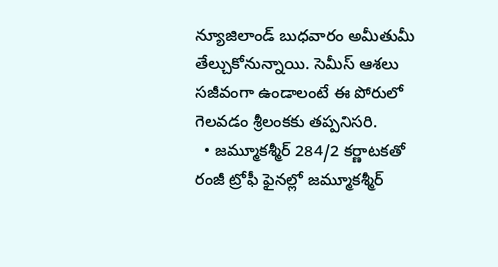న్యూజిలాండ్‌ బుధవారం అమీతుమీ తేల్చుకోనున్నాయి. సెమీస్‌ ఆశలు సజీవంగా ఉండాలంటే ఈ పోరులో గెలవడం శ్రీలంకకు తప్పనిసరి.
  • జమ్మూకశ్మీర్‌ 284/2 కర్ణాటకతో రంజీ ట్రోఫీ ఫైనల్లో జమ్మూకశ్మీర్‌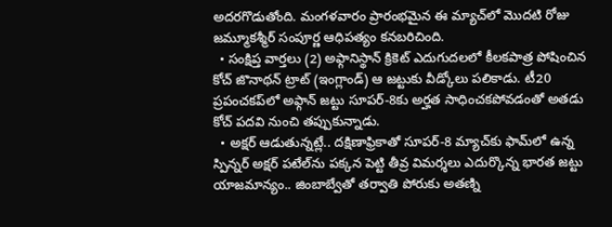అదరగొడుతోంది. మంగళవారం ప్రారంభమైన ఈ మ్యాచ్‌లో మొదటి రోజు జమ్మూకశ్మీర్‌ సంపూర్ణ ఆధిపత్యం కనబరిచింది.
  • సంక్షిప్త వార్తలు (2) అఫ్గానిస్థాన్‌ క్రికెట్‌ ఎదుగుదలలో కీలకపాత్ర పోషించిన కోచ్‌ జొనాథన్‌ ట్రాట్‌ (ఇంగ్లాండ్‌) ఆ జట్టుకు వీడ్కోలు పలికాడు. టీ20 ప్రపంచకప్‌లో అఫ్గాన్‌ జట్టు సూపర్‌-8కు అర్హత సాధించకపోవడంతో అతడు కోచ్‌ పదవి నుంచి తప్పుకున్నాడు.
  • అక్షర్‌ ఆడుతున్నట్లే.. దక్షిణాఫ్రికాతో సూపర్‌-8 మ్యాచ్‌కు ఫామ్‌లో ఉన్న స్పిన్నర్‌ అక్షర్‌ పటేల్‌ను పక్కన పెట్టి తీవ్ర విమర్శలు ఎదుర్కొన్న భారత జట్టు యాజమాన్యం.. జింబాబ్వేతో తర్వాతి పోరుకు అతణ్ని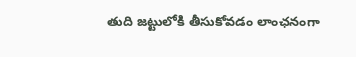తుది జట్టులోకి తీసుకోవడం లాంఛనంగా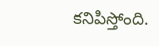కనిపిస్తోంది.